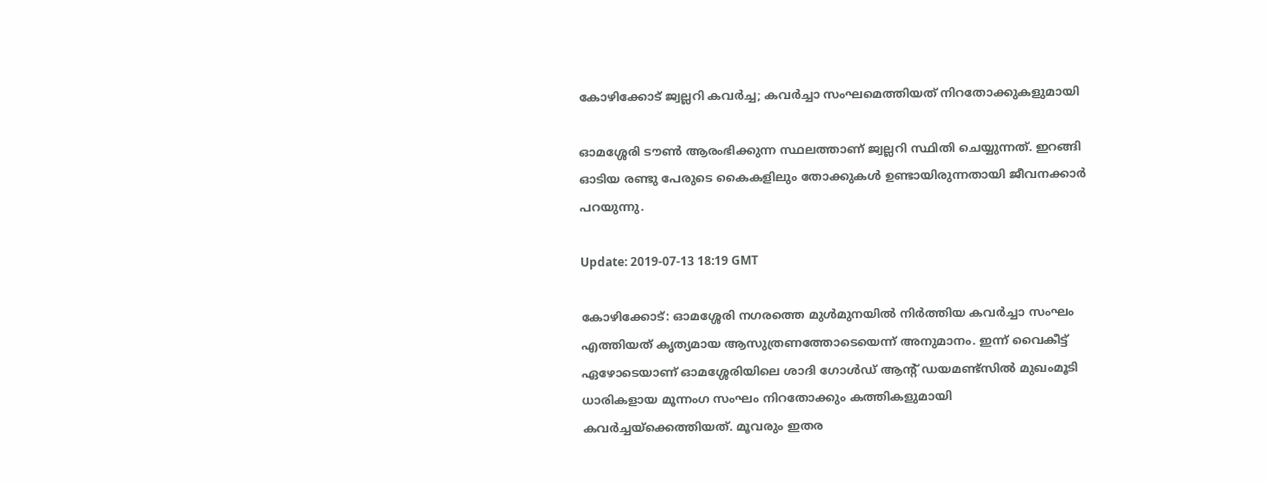കോഴിക്കോട് ജ്വല്ലറി കവര്‍ച്ച; കവര്‍ച്ചാ സംഘമെത്തിയത് നിറതോക്കുകളുമായി

ഓമശ്ശേരി ടൗണ്‍ ആരംഭിക്കുന്ന സ്ഥലത്താണ് ജ്വല്ലറി സ്ഥിതി ചെയ്യുന്നത്. ഇറങ്ങി ഓടിയ രണ്ടു പേരുടെ കൈകളിലും തോക്കുകള്‍ ഉണ്ടായിരുന്നതായി ജീവനക്കാര്‍ പറയുന്നു.

Update: 2019-07-13 18:19 GMT

കോഴിക്കോട്: ഓമശ്ശേരി നഗരത്തെ മുള്‍മുനയില്‍ നിര്‍ത്തിയ കവര്‍ച്ചാ സംഘം എത്തിയത് കൃത്യമായ ആസുത്രണത്തോടെയെന്ന് അനുമാനം. ഇന്ന് വൈകീട്ട് ഏഴോടെയാണ് ഓമശ്ശേരിയിലെ ശാദി ഗോള്‍ഡ് ആന്റ് ഡയമണ്ട്‌സില്‍ മുഖംമൂടി ധാരികളായ മൂന്നംഗ സംഘം നിറതോക്കും കത്തികളുമായി കവര്‍ച്ചയ്‌ക്കെത്തിയത്. മൂവരും ഇതര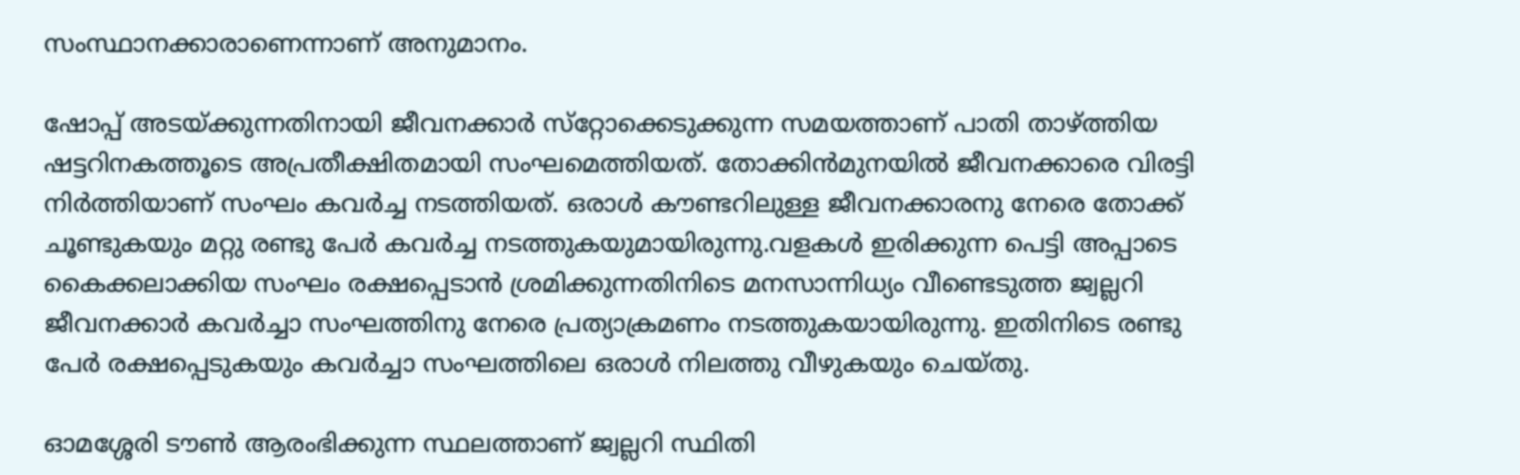സംസ്ഥാനക്കാരാണെന്നാണ് അനുമാനം.

ഷോപ്പ് അടയ്ക്കുന്നതിനായി ജീവനക്കാര്‍ സ്‌റ്റോക്കെടുക്കുന്ന സമയത്താണ് പാതി താഴ്ത്തിയ ഷട്ടറിനകത്തൂടെ അപ്രതീക്ഷിതമായി സംഘമെത്തിയത്. തോക്കിന്‍മുനയില്‍ ജീവനക്കാരെ വിരട്ടി നിര്‍ത്തിയാണ് സംഘം കവര്‍ച്ച നടത്തിയത്. ഒരാള്‍ കൗണ്ടറിലുള്ള ജീവനക്കാരനു നേരെ തോക്ക് ചൂണ്ടുകയും മറ്റു രണ്ടു പേര്‍ കവര്‍ച്ച നടത്തുകയുമായിരുന്നു.വളകള്‍ ഇരിക്കുന്ന പെട്ടി അപ്പാടെ കൈക്കലാക്കിയ സംഘം രക്ഷപ്പെടാന്‍ ശ്രമിക്കുന്നതിനിടെ മനസാന്നിധ്യം വീണ്ടെടുത്ത ജ്വല്ലറി ജീവനക്കാര്‍ കവര്‍ച്ചാ സംഘത്തിനു നേരെ പ്രത്യാക്രമണം നടത്തുകയായിരുന്നു. ഇതിനിടെ രണ്ടു പേര്‍ രക്ഷപ്പെടുകയും കവര്‍ച്ചാ സംഘത്തിലെ ഒരാള്‍ നിലത്തു വീഴുകയും ചെയ്തു.

ഓമശ്ശേരി ടൗണ്‍ ആരംഭിക്കുന്ന സ്ഥലത്താണ് ജ്വല്ലറി സ്ഥിതി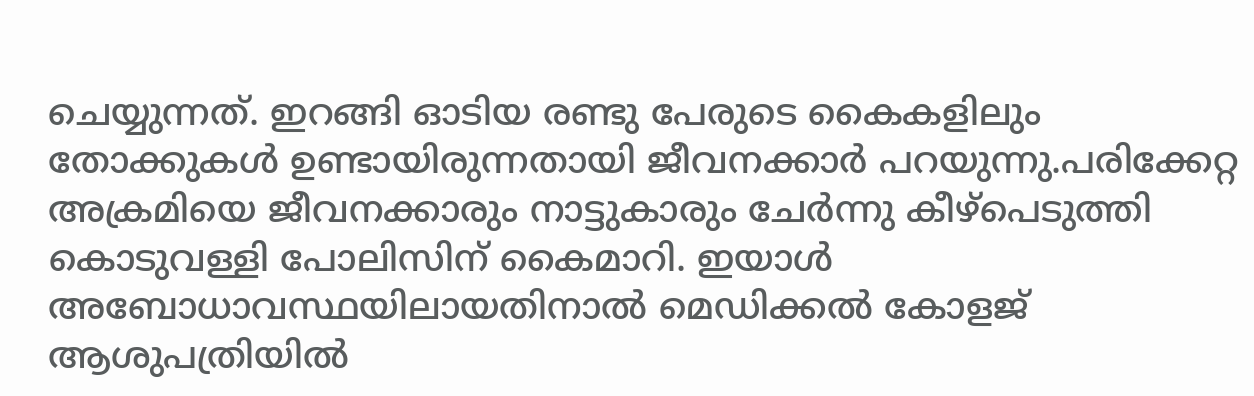ചെയ്യുന്നത്. ഇറങ്ങി ഓടിയ രണ്ടു പേരുടെ കൈകളിലും തോക്കുകള്‍ ഉണ്ടായിരുന്നതായി ജീവനക്കാര്‍ പറയുന്നു.പരിക്കേറ്റ അക്രമിയെ ജീവനക്കാരും നാട്ടുകാരും ചേര്‍ന്നു കീഴ്‌പെടുത്തി കൊടുവള്ളി പോലിസിന് കൈമാറി. ഇയാള്‍ അബോധാവസ്ഥയിലായതിനാല്‍ മെഡിക്കല്‍ കോളജ് ആശുപത്രിയില്‍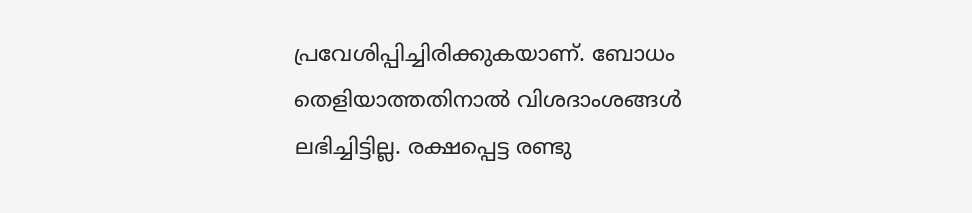പ്രവേശിപ്പിച്ചിരിക്കുകയാണ്. ബോധം തെളിയാത്തതിനാല്‍ വിശദാംശങ്ങള്‍ ലഭിച്ചിട്ടില്ല. രക്ഷപ്പെട്ട രണ്ടു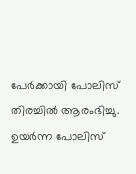പേര്‍ക്കായി പോലിസ് തിരച്ചില്‍ ആരംഭിച്ചു. ഉയര്‍ന്ന പോലിസ്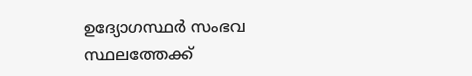ഉദ്യോഗസ്ഥര്‍ സംഭവ സ്ഥലത്തേക്ക്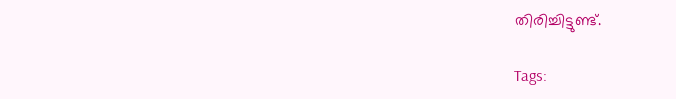തിരിച്ചിട്ടുണ്ട്.

Tags: